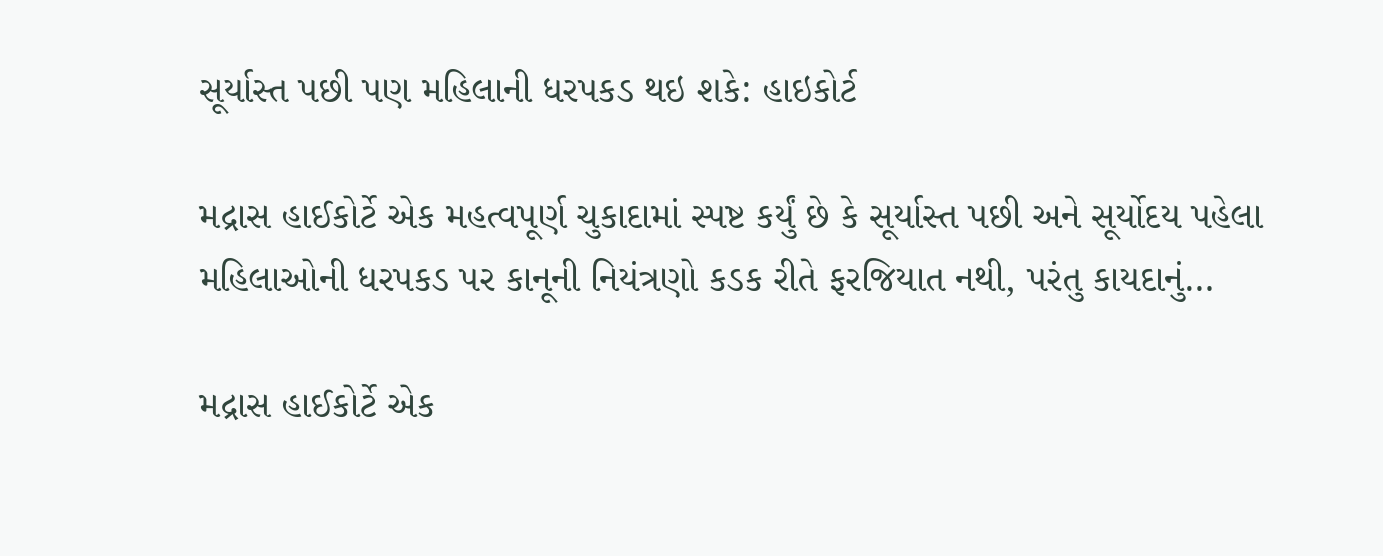સૂર્યાસ્ત પછી પણ મહિલાની ધરપકડ થઇ શકે: હાઇકોર્ટ

મદ્રાસ હાઈકોર્ટે એક મહત્વપૂર્ણ ચુકાદામાં સ્પષ્ટ કર્યું છે કે સૂર્યાસ્ત પછી અને સૂર્યોદય પહેલા મહિલાઓની ધરપકડ પર કાનૂની નિયંત્રણો કડક રીતે ફરજિયાત નથી, પરંતુ કાયદાનું…

મદ્રાસ હાઈકોર્ટે એક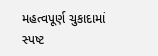મહત્વપૂર્ણ ચુકાદામાં સ્પષ્ટ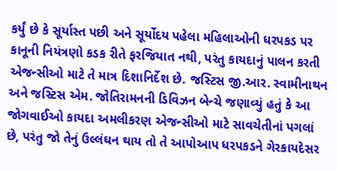કર્યું છે કે સૂર્યાસ્ત પછી અને સૂર્યોદય પહેલા મહિલાઓની ધરપકડ પર કાનૂની નિયંત્રણો કડક રીતે ફરજિયાત નથી, પરંતુ કાયદાનું પાલન કરતી એજન્સીઓ માટે તે માત્ર દિશાનિર્દેશ છે. જસ્ટિસ જી.આર. સ્વામીનાથન અને જસ્ટિસ એમ. જોતિરામનની ડિવિઝન બેન્ચે જણાવ્યું હતું કે આ જોગવાઈઓ કાયદા અમલીકરણ એજન્સીઓ માટે સાવચેતીનાં પગલાં છે, પરંતુ જો તેનું ઉલ્લંઘન થાય તો તે આપોઆપ ધરપકડને ગેરકાયદેસર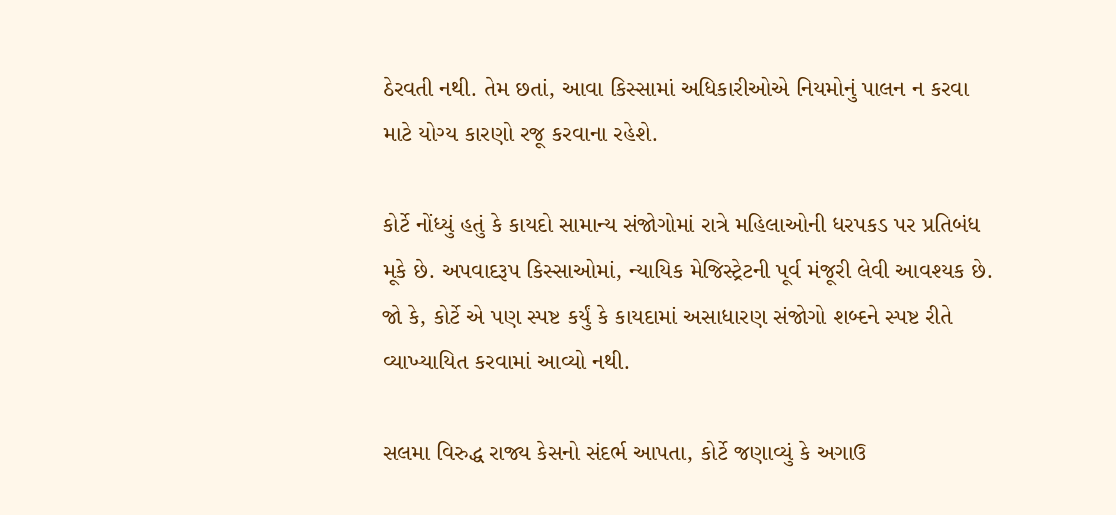ઠેરવતી નથી. તેમ છતાં, આવા કિસ્સામાં અધિકારીઓએ નિયમોનું પાલન ન કરવા માટે યોગ્ય કારણો રજૂ કરવાના રહેશે.

કોર્ટે નોંધ્યું હતું કે કાયદો સામાન્ય સંજોગોમાં રાત્રે મહિલાઓની ધરપકડ પર પ્રતિબંધ મૂકે છે. અપવાદરૂપ કિસ્સાઓમાં, ન્યાયિક મેજિસ્ટ્રેટની પૂર્વ મંજૂરી લેવી આવશ્યક છે. જો કે, કોર્ટે એ પણ સ્પષ્ટ કર્યું કે કાયદામાં અસાધારણ સંજોગો શબ્દને સ્પષ્ટ રીતે વ્યાખ્યાયિત કરવામાં આવ્યો નથી.

સલમા વિરુદ્ધ રાજ્ય કેસનો સંદર્ભ આપતા, કોર્ટે જણાવ્યું કે અગાઉ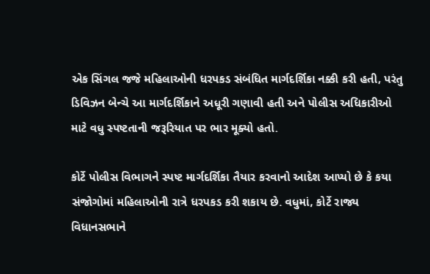એક સિંગલ જજે મહિલાઓની ધરપકડ સંબંધિત માર્ગદર્શિકા નક્કી કરી હતી, પરંતુ ડિવિઝન બેન્ચે આ માર્ગદર્શિકાને અધૂરી ગણાવી હતી અને પોલીસ અધિકારીઓ માટે વધુ સ્પષ્ટતાની જરૂરિયાત પર ભાર મૂક્યો હતો.

કોર્ટે પોલીસ વિભાગને સ્પષ્ટ માર્ગદર્શિકા તૈયાર કરવાનો આદેશ આપ્યો છે કે કયા સંજોગોમાં મહિલાઓની રાત્રે ધરપકડ કરી શકાય છે. વધુમાં, કોર્ટે રાજ્ય વિધાનસભાને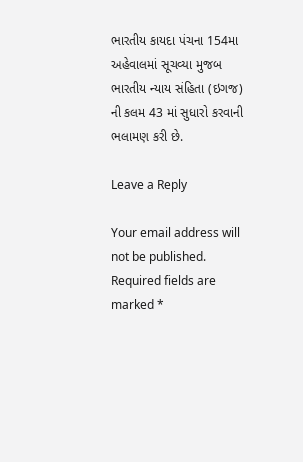ભારતીય કાયદા પંચના 154મા અહેવાલમાં સૂચવ્યા મુજબ ભારતીય ન્યાય સંહિતા (ઇગજ) ની કલમ 43 માં સુધારો કરવાની ભલામણ કરી છે.

Leave a Reply

Your email address will not be published. Required fields are marked *